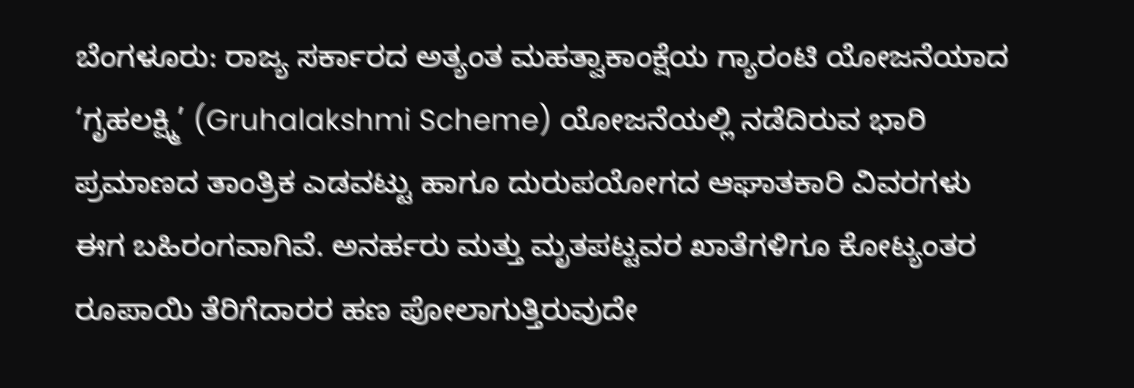ಬೆಂಗಳೂರು: ರಾಜ್ಯ ಸರ್ಕಾರದ ಅತ್ಯಂತ ಮಹತ್ವಾಕಾಂಕ್ಷೆಯ ಗ್ಯಾರಂಟಿ ಯೋಜನೆಯಾದ ‘ಗೃಹಲಕ್ಷ್ಮಿ’ (Gruhalakshmi Scheme) ಯೋಜನೆಯಲ್ಲಿ ನಡೆದಿರುವ ಭಾರಿ ಪ್ರಮಾಣದ ತಾಂತ್ರಿಕ ಎಡವಟ್ಟು ಹಾಗೂ ದುರುಪಯೋಗದ ಆಘಾತಕಾರಿ ವಿವರಗಳು ಈಗ ಬಹಿರಂಗವಾಗಿವೆ. ಅನರ್ಹರು ಮತ್ತು ಮೃತಪಟ್ಟವರ ಖಾತೆಗಳಿಗೂ ಕೋಟ್ಯಂತರ ರೂಪಾಯಿ ತೆರಿಗೆದಾರರ ಹಣ ಪೋಲಾಗುತ್ತಿರುವುದೇ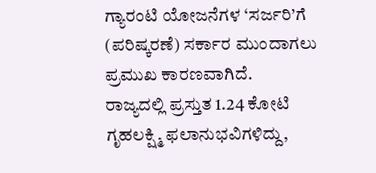ಗ್ಯಾರಂಟಿ ಯೋಜನೆಗಳ ‘ಸರ್ಜರಿ’ಗೆ (ಪರಿಷ್ಕರಣೆ) ಸರ್ಕಾರ ಮುಂದಾಗಲು ಪ್ರಮುಖ ಕಾರಣವಾಗಿದೆ.
ರಾಜ್ಯದಲ್ಲಿ ಪ್ರಸ್ತುತ 1.24 ಕೋಟಿ ಗೃಹಲಕ್ಷ್ಮಿ ಫಲಾನುಭವಿಗಳಿದ್ದು,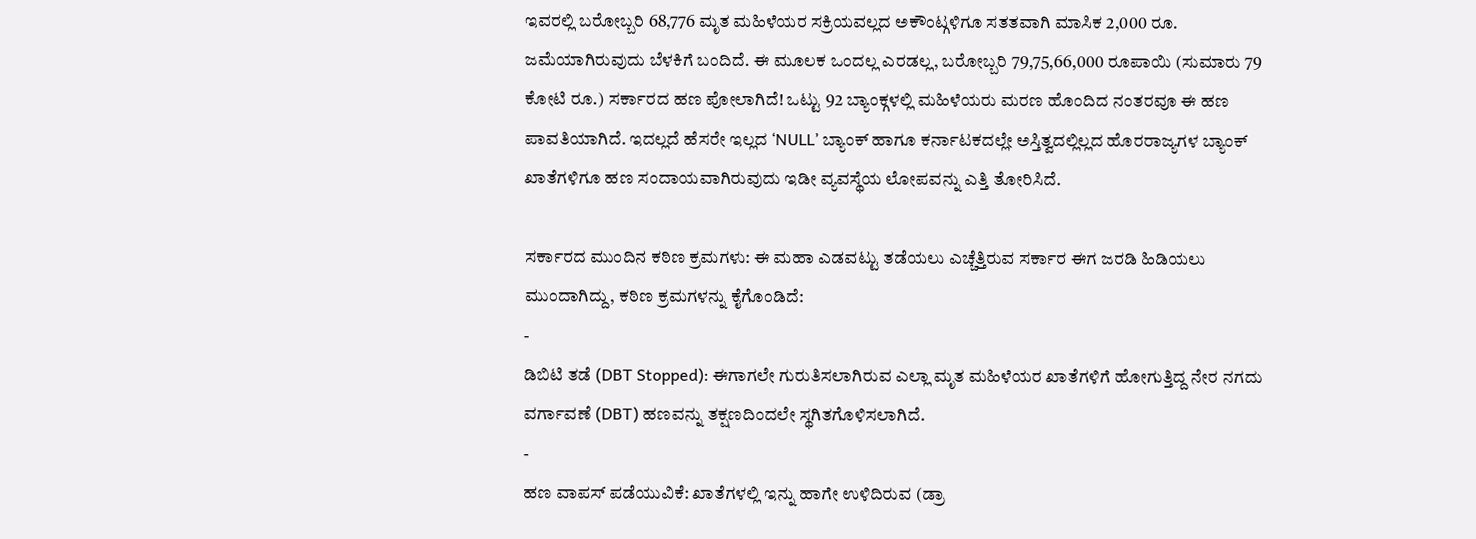ಇವರಲ್ಲಿ ಬರೋಬ್ಬರಿ 68,776 ಮೃತ ಮಹಿಳೆಯರ ಸಕ್ರಿಯವಲ್ಲದ ಅಕೌಂಟ್ಗಳಿಗೂ ಸತತವಾಗಿ ಮಾಸಿಕ 2,000 ರೂ. ಜಮೆಯಾಗಿರುವುದು ಬೆಳಕಿಗೆ ಬಂದಿದೆ. ಈ ಮೂಲಕ ಒಂದಲ್ಲ ಎರಡಲ್ಲ, ಬರೋಬ್ಬರಿ 79,75,66,000 ರೂಪಾಯಿ (ಸುಮಾರು 79 ಕೋಟಿ ರೂ.) ಸರ್ಕಾರದ ಹಣ ಪೋಲಾಗಿದೆ! ಒಟ್ಟು 92 ಬ್ಯಾಂಕ್ಗಳಲ್ಲಿ ಮಹಿಳೆಯರು ಮರಣ ಹೊಂದಿದ ನಂತರವೂ ಈ ಹಣ ಪಾವತಿಯಾಗಿದೆ. ಇದಲ್ಲದೆ ಹೆಸರೇ ಇಲ್ಲದ ‘NULL’ ಬ್ಯಾಂಕ್ ಹಾಗೂ ಕರ್ನಾಟಕದಲ್ಲೇ ಅಸ್ತಿತ್ವದಲ್ಲಿಲ್ಲದ ಹೊರರಾಜ್ಯಗಳ ಬ್ಯಾಂಕ್ ಖಾತೆಗಳಿಗೂ ಹಣ ಸಂದಾಯವಾಗಿರುವುದು ಇಡೀ ವ್ಯವಸ್ಥೆಯ ಲೋಪವನ್ನು ಎತ್ತಿ ತೋರಿಸಿದೆ.

ಸರ್ಕಾರದ ಮುಂದಿನ ಕಠಿಣ ಕ್ರಮಗಳು: ಈ ಮಹಾ ಎಡವಟ್ಟು ತಡೆಯಲು ಎಚ್ಚೆತ್ತಿರುವ ಸರ್ಕಾರ ಈಗ ಜರಡಿ ಹಿಡಿಯಲು ಮುಂದಾಗಿದ್ದು, ಕಠಿಣ ಕ್ರಮಗಳನ್ನು ಕೈಗೊಂಡಿದೆ:
-
ಡಿಬಿಟಿ ತಡೆ (DBT Stopped): ಈಗಾಗಲೇ ಗುರುತಿಸಲಾಗಿರುವ ಎಲ್ಲಾ ಮೃತ ಮಹಿಳೆಯರ ಖಾತೆಗಳಿಗೆ ಹೋಗುತ್ತಿದ್ದ ನೇರ ನಗದು ವರ್ಗಾವಣೆ (DBT) ಹಣವನ್ನು ತಕ್ಷಣದಿಂದಲೇ ಸ್ಥಗಿತಗೊಳಿಸಲಾಗಿದೆ.
-
ಹಣ ವಾಪಸ್ ಪಡೆಯುವಿಕೆ: ಖಾತೆಗಳಲ್ಲಿ ಇನ್ನು ಹಾಗೇ ಉಳಿದಿರುವ (ಡ್ರಾ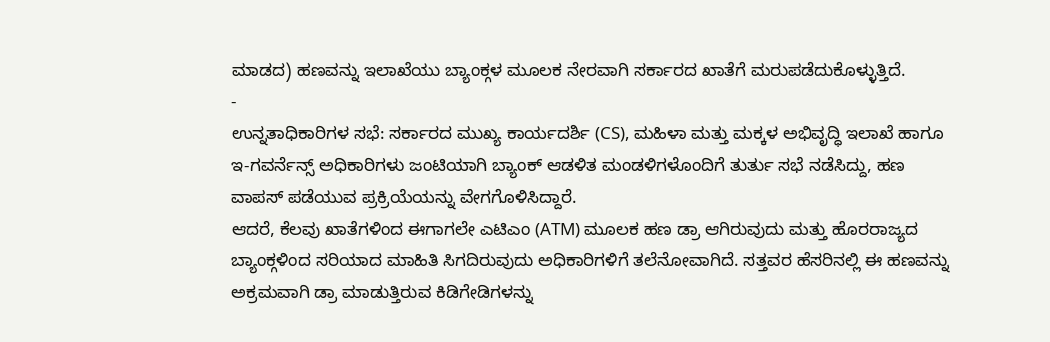ಮಾಡದ) ಹಣವನ್ನು ಇಲಾಖೆಯು ಬ್ಯಾಂಕ್ಗಳ ಮೂಲಕ ನೇರವಾಗಿ ಸರ್ಕಾರದ ಖಾತೆಗೆ ಮರುಪಡೆದುಕೊಳ್ಳುತ್ತಿದೆ.
-
ಉನ್ನತಾಧಿಕಾರಿಗಳ ಸಭೆ: ಸರ್ಕಾರದ ಮುಖ್ಯ ಕಾರ್ಯದರ್ಶಿ (CS), ಮಹಿಳಾ ಮತ್ತು ಮಕ್ಕಳ ಅಭಿವೃದ್ಧಿ ಇಲಾಖೆ ಹಾಗೂ ಇ-ಗವರ್ನೆನ್ಸ್ ಅಧಿಕಾರಿಗಳು ಜಂಟಿಯಾಗಿ ಬ್ಯಾಂಕ್ ಆಡಳಿತ ಮಂಡಳಿಗಳೊಂದಿಗೆ ತುರ್ತು ಸಭೆ ನಡೆಸಿದ್ದು, ಹಣ ವಾಪಸ್ ಪಡೆಯುವ ಪ್ರಕ್ರಿಯೆಯನ್ನು ವೇಗಗೊಳಿಸಿದ್ದಾರೆ.
ಆದರೆ, ಕೆಲವು ಖಾತೆಗಳಿಂದ ಈಗಾಗಲೇ ಎಟಿಎಂ (ATM) ಮೂಲಕ ಹಣ ಡ್ರಾ ಆಗಿರುವುದು ಮತ್ತು ಹೊರರಾಜ್ಯದ ಬ್ಯಾಂಕ್ಗಳಿಂದ ಸರಿಯಾದ ಮಾಹಿತಿ ಸಿಗದಿರುವುದು ಅಧಿಕಾರಿಗಳಿಗೆ ತಲೆನೋವಾಗಿದೆ. ಸತ್ತವರ ಹೆಸರಿನಲ್ಲಿ ಈ ಹಣವನ್ನು ಅಕ್ರಮವಾಗಿ ಡ್ರಾ ಮಾಡುತ್ತಿರುವ ಕಿಡಿಗೇಡಿಗಳನ್ನು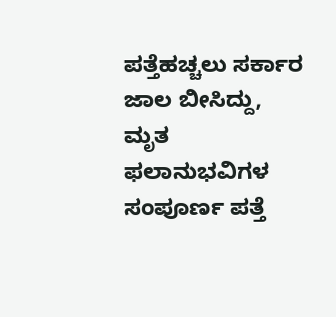ಪತ್ತೆಹಚ್ಚಲು ಸರ್ಕಾರ ಜಾಲ ಬೀಸಿದ್ದು, ಮೃತ ಫಲಾನುಭವಿಗಳ ಸಂಪೂರ್ಣ ಪತ್ತೆ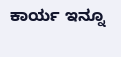ಕಾರ್ಯ ಇನ್ನೂ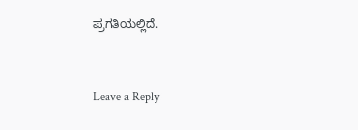ಪ್ರಗತಿಯಲ್ಲಿದೆ.


Leave a Reply